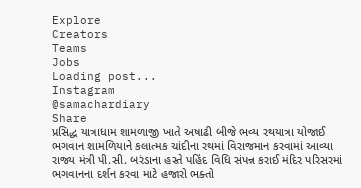Explore
Creators
Teams
Jobs
Loading post...
Instagram
@samachardiary
Share
પ્રસિદ્ધ યાત્રાધામ શામળાજી ખાતે અષાઢી બીજે ભવ્ય રથયાત્રા યોજાઈ ભગવાન શામળિયાને કલાત્મક ચાંદીના રથમાં વિરાજમાન કરવામાં આવ્યા રાજ્ય મંત્રી પી.સી. બરંડાના હસ્તે પહિંદ વિધિ સંપન્ન કરાઈ મંદિર પરિસરમાં ભગવાનના દર્શન કરવા માટે હજારો ભક્તો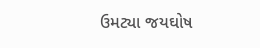ઉમટ્યા જયઘોષ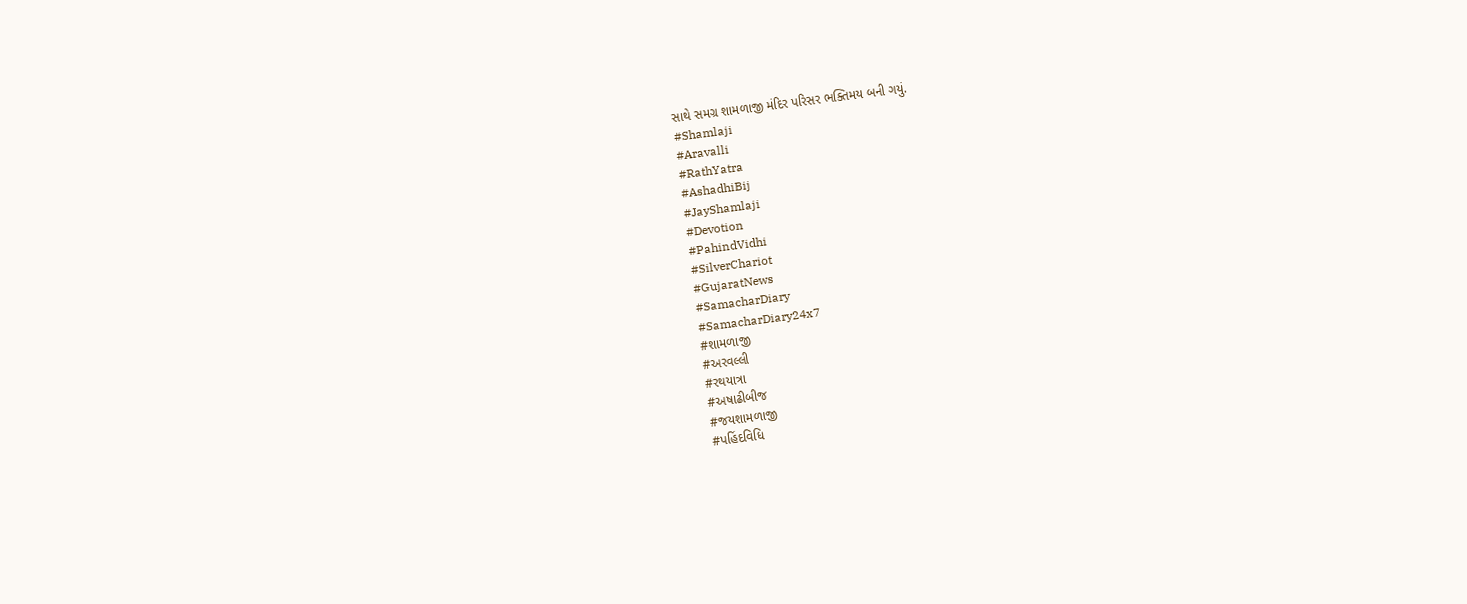સાથે સમગ્ર શામળાજી મંદિર પરિસર ભક્તિમય બની ગયું.
#Shamlaji
#Aravalli
#RathYatra
#AshadhiBij
#JayShamlaji
#Devotion
#PahindVidhi
#SilverChariot
#GujaratNews
#SamacharDiary
#SamacharDiary24x7
#શામળાજી
#અરવલ્લી
#રથયાત્રા
#અષાઢીબીજ
#જયશામળાજી
#પહિંદવિધિ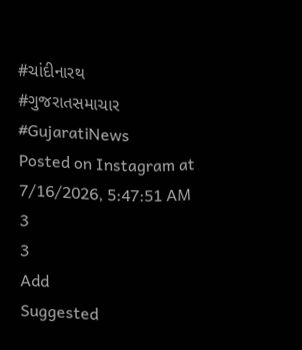#ચાંદીનારથ
#ગુજરાતસમાચાર
#GujaratiNews
Posted on Instagram at
7/16/2026, 5:47:51 AM
3
3
Add
Suggested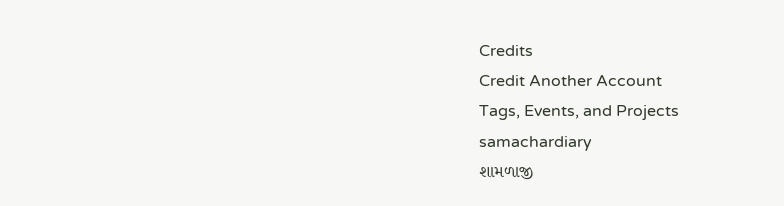Credits
Credit Another Account
Tags, Events, and Projects
samachardiary
શામળાજી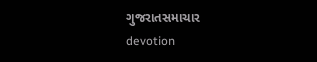ગુજરાતસમાચાર
devotion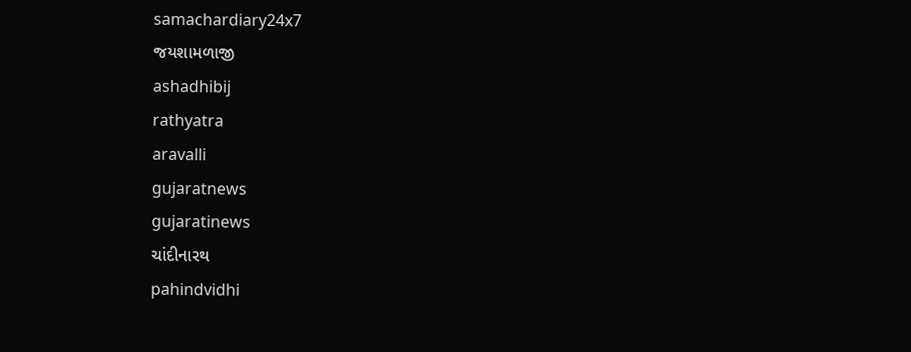samachardiary24x7
જયશામળાજી
ashadhibij
rathyatra
aravalli
gujaratnews
gujaratinews
ચાંદીનારથ
pahindvidhi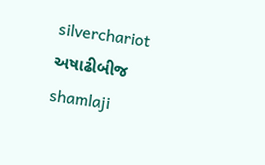silverchariot
અષાઢીબીજ
shamlaji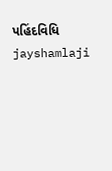પહિંદવિધિ
jayshamlaji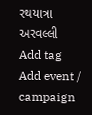રથયાત્રા
અરવલ્લી
Add tag
Add event / campaign